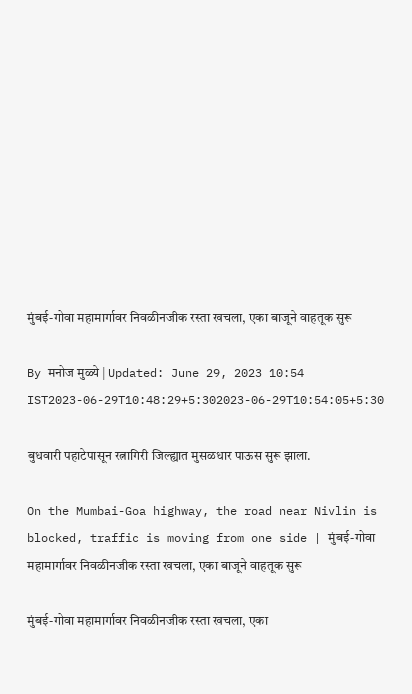मुंबई-गोवा महामार्गावर निवळीनजीक रस्ता खचला, एका बाजूने वाहतूक सुरू

By मनोज मुळ्ये | Updated: June 29, 2023 10:54 IST2023-06-29T10:48:29+5:302023-06-29T10:54:05+5:30

बुधवारी पहाटेपासून रत्नागिरी जिल्ह्यात मुसळधार पाऊस सुरू झाला.

On the Mumbai-Goa highway, the road near Nivlin is blocked, traffic is moving from one side | मुंबई-गोवा महामार्गावर निवळीनजीक रस्ता खचला, एका बाजूने वाहतूक सुरू

मुंबई-गोवा महामार्गावर निवळीनजीक रस्ता खचला, एका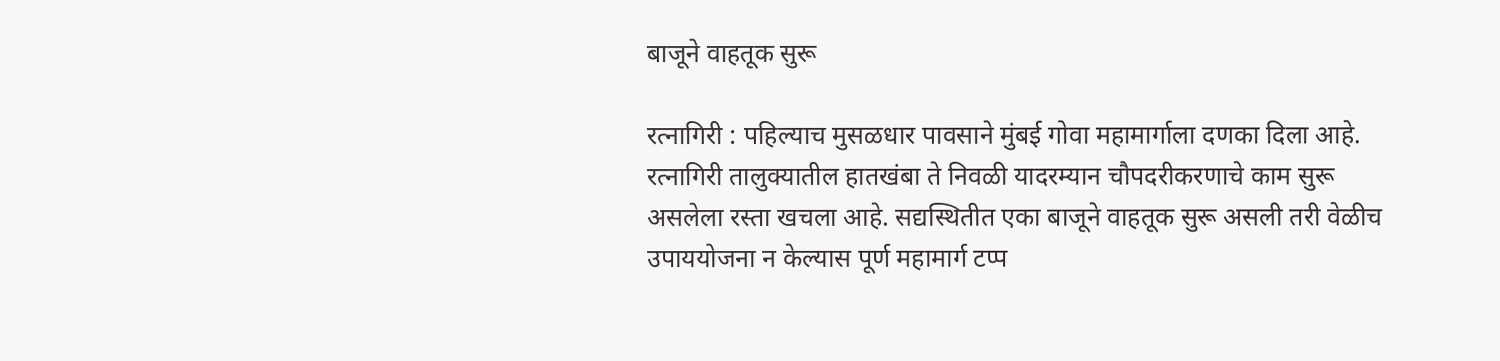बाजूने वाहतूक सुरू

रत्नागिरी : पहिल्याच मुसळधार पावसाने मुंबई गोवा महामार्गाला दणका दिला आहे. रत्नागिरी तालुक्यातील हातखंबा ते निवळी यादरम्यान चौपदरीकरणाचे काम सुरू असलेला रस्ता खचला आहे. सद्यस्थितीत एका बाजूने वाहतूक सुरू असली तरी वेळीच उपाययोजना न केल्यास पूर्ण महामार्ग टप्प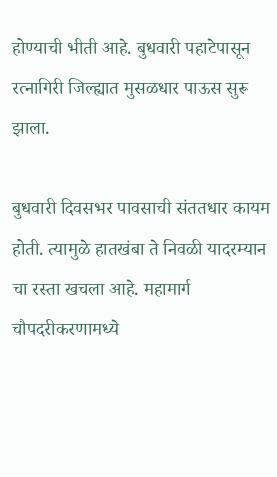होण्याची भीती आहे. बुधवारी पहाटेपासून रत्नागिरी जिल्ह्यात मुसळधार पाऊस सुरू झाला.

बुधवारी दिवसभर पावसाची संततधार कायम होती. त्यामुळे हातखंबा ते निवळी यादरम्यान चा रस्ता खचला आहे. महामार्ग चौपदरीकरणामध्ये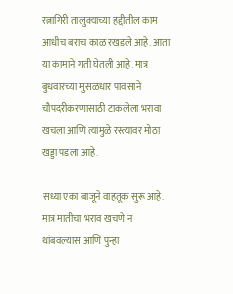रत्नागिरी तालुक्याच्या हद्दीतील काम आधीच बराच काळ रखडले आहे. आता या कामाने गती घेतली आहे. मात्र बुधवारच्या मुसळधार पावसाने चौपदरीकरणासाठी टाकलेला भरावा खचला आणि त्यामुळे रस्त्यावर मोठा खड्डा पडला आहे.

सध्या एका बाजूने वाहतूक सुरू आहे. मात्र मातीचा भराव खचणे न थांबवल्यास आणि पुन्हा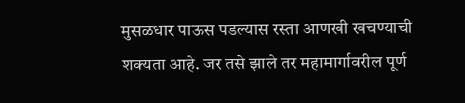मुसळधार पाऊस पडल्यास रस्ता आणखी खचण्याची शक्यता आहे. जर तसे झाले तर महामार्गावरील पूर्ण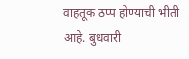वाहतूक ठप्प होण्याची भीती आहे. बुधवारी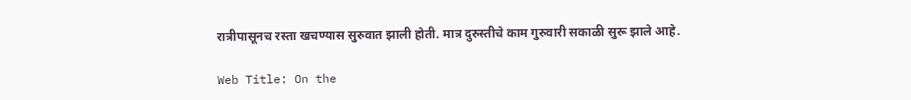रात्रीपासूनच रस्ता खचण्यास सुरुवात झाली होती. मात्र दुरुस्तीचे काम गुरुवारी सकाळी सुरू झाले आहे.

Web Title: On the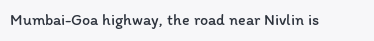Mumbai-Goa highway, the road near Nivlin is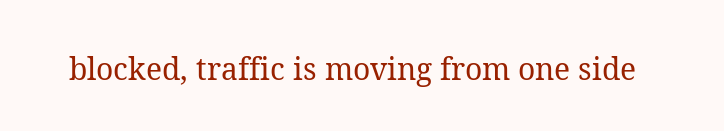blocked, traffic is moving from one side